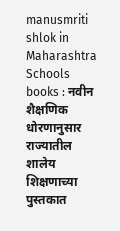manusmriti shlok in Maharashtra Schools books : नवीन शैक्षणिक धोरणानुसार राज्यातील शालेय शिक्षणाच्या पुस्तकात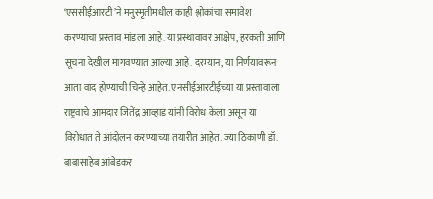‘एससीईआरटी’ने मनुस्मृतीमधील काही श्लोकांचा समावेश करण्याचा प्रस्ताव मांडला आहे. या प्रस्थावावर आक्षेप, हरकती आणि सूचना देखील मागवण्यात आल्या आहे. दरम्यान, या निर्णयावरून आता वाद होण्याची चिन्हे आहेत. एनसीईआरटीईच्या या प्रस्तावाला राष्ट्रवाचे आमदार जितेंद्र आव्हाड यांनी विरोध केला असून या विरोधात ते आंदोलन करण्याच्या तयारीत आहेत. ज्या ठिकाणी डॉ. बाबासाहेब आंबेडकर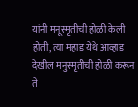यांनी मनूस्मृतीची होळी केली होती, त्या महाड येथे आव्हाड देखील मनुस्मृतीची होळी करून ते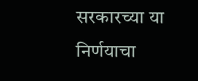सरकारच्या या निर्णयाचा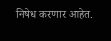निषेध करणार आहेत.